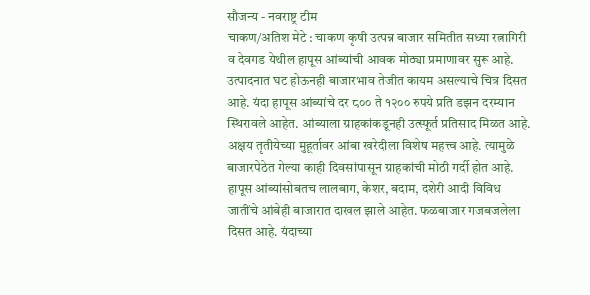सौजन्य - नवराष्ट्र टीम
चाकण/अतिश मेटे : चाकण कृषी उत्पन्न बाजार समितीत सध्या रत्नागिरी व देवगड येथील हापूस आंब्यांची आवक मोठ्या प्रमाणावर सुरू आहे. उत्पादनात घट होऊनही बाजारभाव तेजीत कायम असल्याचे चित्र दिसत आहे. यंदा हापूस आंब्यांचे दर ८०० ते १२०० रुपये प्रति डझन दरम्यान स्थिरावले आहेत. आंब्याला ग्राहकांकडूनही उत्स्फूर्त प्रतिसाद मिळत आहे.
अक्षय तृतीयेच्या मुहूर्तावर आंबा खरेदीला विशेष महत्त्व आहे. त्यामुळे बाजारपेठेत गेल्या काही दिवसांपासून ग्राहकांची मोठी गर्दी होत आहे. हापूस आंब्यांसोबतच लालबाग, केशर, बदाम, दशेरी आदी विविध जातींचे आंबेही बाजारात दाखल झाले आहेत. फळबाजार गजबजलेला दिसत आहे. यंदाच्या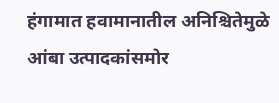हंगामात हवामानातील अनिश्चितेमुळे आंबा उत्पादकांसमोर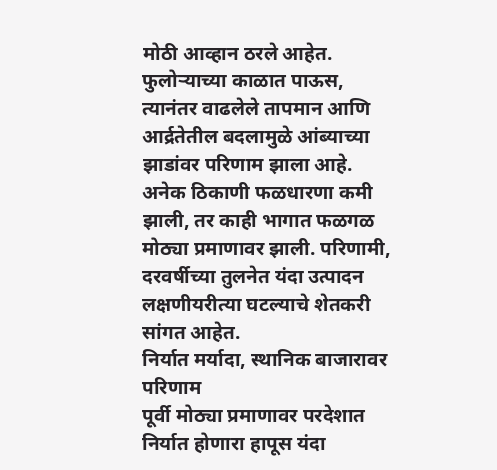मोठी आव्हान ठरले आहेत. फुलोऱ्याच्या काळात पाऊस, त्यानंतर वाढलेले तापमान आणि आर्द्रतेतील बदलामुळे आंब्याच्या झाडांवर परिणाम झाला आहे. अनेक ठिकाणी फळधारणा कमी झाली, तर काही भागात फळगळ मोठ्या प्रमाणावर झाली. परिणामी, दरवर्षीच्या तुलनेत यंदा उत्पादन लक्षणीयरीत्या घटल्याचे शेतकरी सांगत आहेत.
निर्यात मर्यादा, स्थानिक बाजारावर परिणाम
पूर्वी मोठ्या प्रमाणावर परदेशात निर्यात होणारा हापूस यंदा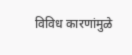विविध कारणांमुळे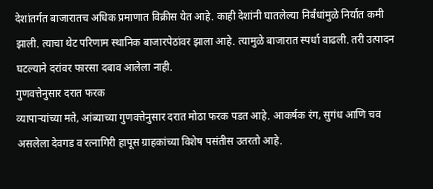देशांतर्गत बाजारातच अधिक प्रमाणात विक्रीस येत आहे. काही देशांनी घातलेल्या निर्बंधांमुळे निर्यात कमी झाली. त्याचा थेट परिणाम स्थानिक बाजारपेठांवर झाला आहे. त्यामुळे बाजारात स्पर्धा वाढली. तरी उत्पादन घटल्याने दरांवर फारसा दबाव आलेला नाही.
गुणवत्तेनुसार दरात फरक
व्यापाऱ्यांच्या मते, आंब्याच्या गुणवत्तेनुसार दरात मोठा फरक पडत आहे. आकर्षक रंग, सुगंध आणि चव असलेला देवगड व रत्नागिरी हापूस ग्राहकांच्या विशेष पसंतीस उतरतो आहे.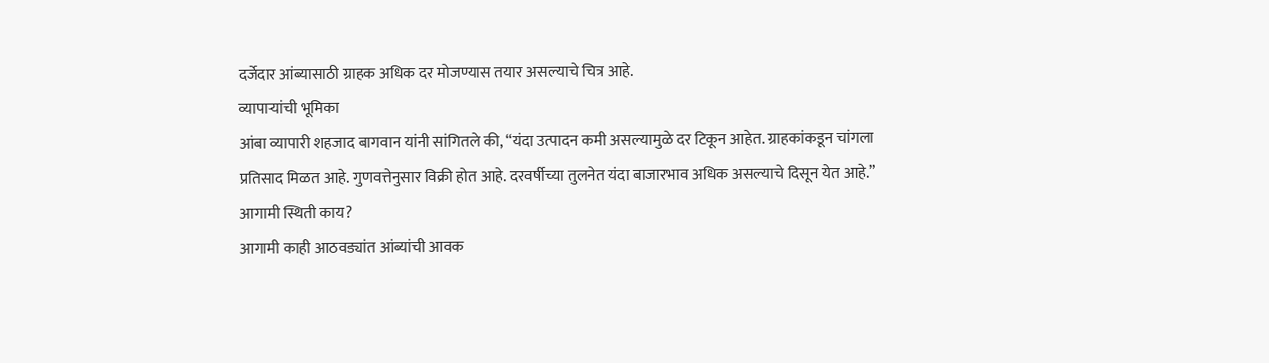दर्जेदार आंब्यासाठी ग्राहक अधिक दर मोजण्यास तयार असल्याचे चित्र आहे.
व्यापाऱ्यांची भूमिका
आंबा व्यापारी शहजाद बागवान यांनी सांगितले की, “यंदा उत्पादन कमी असल्यामुळे दर टिकून आहेत. ग्राहकांकडून चांगला प्रतिसाद मिळत आहे. गुणवत्तेनुसार विक्री होत आहे. दरवर्षीच्या तुलनेत यंदा बाजारभाव अधिक असल्याचे दिसून येत आहे.”
आगामी स्थिती काय?
आगामी काही आठवड्यांत आंब्यांची आवक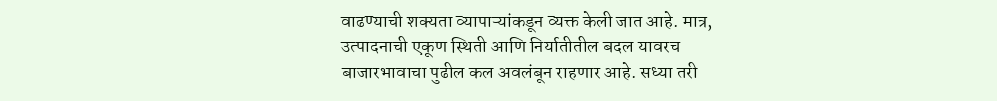वाढण्याची शक्यता व्यापाऱ्यांकडून व्यक्त केली जात आहे. मात्र, उत्पादनाची एकूण स्थिती आणि निर्यातीतील बदल यावरच बाजारभावाचा पुढील कल अवलंबून राहणार आहे. सध्या तरी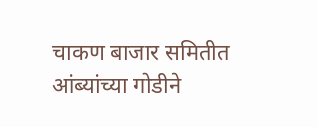चाकण बाजार समितीत आंब्यांच्या गोडीने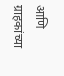आणि ग्राहकांच्या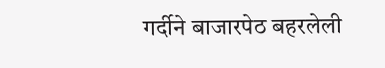गर्दीने बाजारपेठ बहरलेली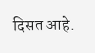दिसत आहे.